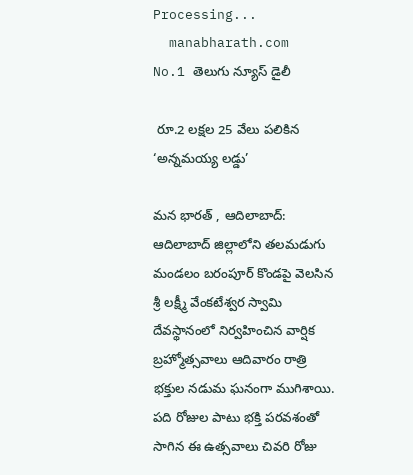Processing...
  manabharath.com
No.1 తెలుగు న్యూస్ డైలీ

 రూ.2 లక్షల 25 వేలు పలికిన ‘అన్నమయ్య లడ్డు’

మన భారత్ , ఆదిలాబాద్: ఆదిలాబాద్ జిల్లాలోని తలమడుగు మండలం బరంపూర్ కొండపై వెలసిన శ్రీ లక్ష్మీ వేంకటేశ్వర స్వామి దేవస్థానంలో నిర్వహించిన వార్షిక బ్రహ్మోత్సవాలు ఆదివారం రాత్రి భక్తుల నడుమ ఘనంగా ముగిశాయి. పది రోజుల పాటు భక్తి పరవశంతో సాగిన ఈ ఉత్సవాలు చివరి రోజు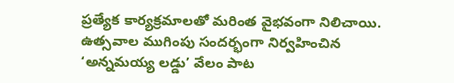ప్రత్యేక కార్యక్రమాలతో మరింత వైభవంగా నిలిచాయి. ఉత్సవాల ముగింపు సందర్భంగా నిర్వహించిన ‘అన్నమయ్య లడ్డు’ వేలం పాట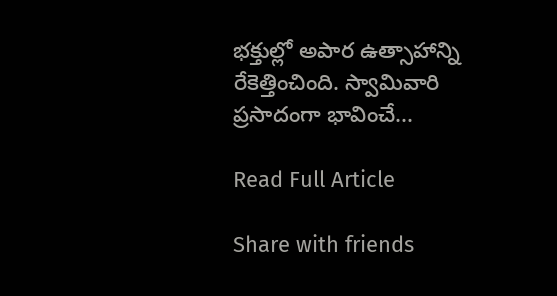భక్తుల్లో అపార ఉత్సాహాన్ని రేకెత్తించింది. స్వామివారి ప్రసాదంగా భావించే...

Read Full Article

Share with friends